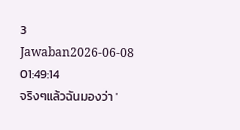3 Jawaban2026-06-08 01:49:14
จริงๆแล้วฉันมองว่า '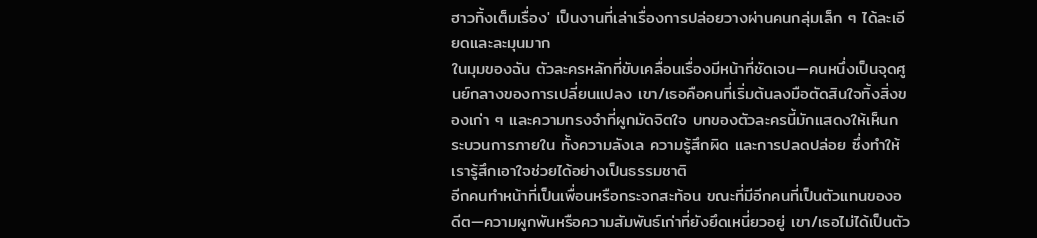ฮาวทิ้งเต็มเรื่อง' เป็นงานที่เล่าเรื่องการปล่อยวางผ่านคนกลุ่มเล็ก ๆ ได้ละเอียดและละมุนมาก
ในมุมของฉัน ตัวละครหลักที่ขับเคลื่อนเรื่องมีหน้าที่ชัดเจน—คนหนึ่งเป็นจุดศูนย์กลางของการเปลี่ยนแปลง เขา/เธอคือคนที่เริ่มต้นลงมือตัดสินใจทิ้งสิ่งของเก่า ๆ และความทรงจำที่ผูกมัดจิตใจ บทของตัวละครนี้มักแสดงให้เห็นกระบวนการภายใน ทั้งความลังเล ความรู้สึกผิด และการปลดปล่อย ซึ่งทำให้เรารู้สึกเอาใจช่วยได้อย่างเป็นธรรมชาติ
อีกคนทำหน้าที่เป็นเพื่อนหรือกระจกสะท้อน ขณะที่มีอีกคนที่เป็นตัวแทนของอดีต—ความผูกพันหรือความสัมพันธ์เก่าที่ยังยึดเหนี่ยวอยู่ เขา/เธอไม่ได้เป็นตัว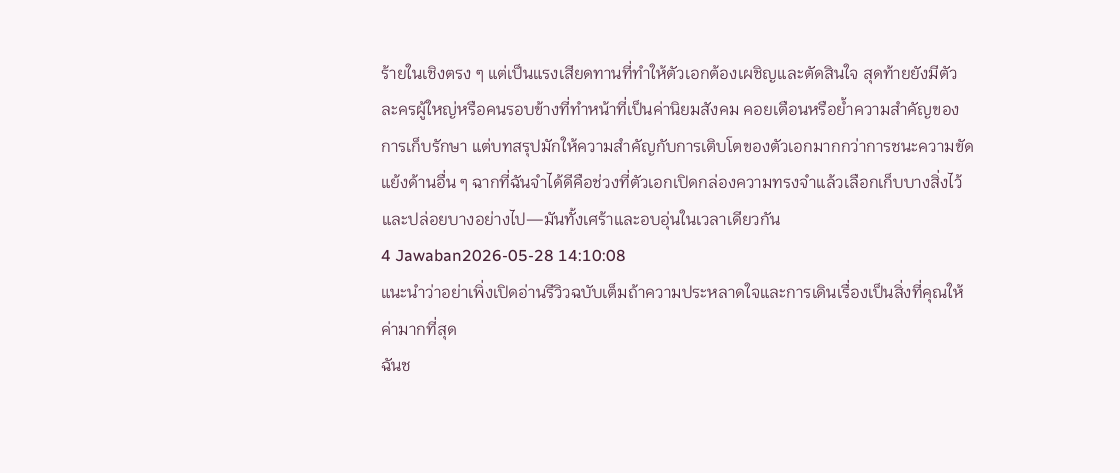ร้ายในเชิงตรง ๆ แต่เป็นแรงเสียดทานที่ทำให้ตัวเอกต้องเผชิญและตัดสินใจ สุดท้ายยังมีตัวละครผู้ใหญ่หรือคนรอบข้างที่ทำหน้าที่เป็นค่านิยมสังคม คอยเตือนหรือย้ำความสำคัญของการเก็บรักษา แต่บทสรุปมักให้ความสำคัญกับการเติบโตของตัวเอกมากกว่าการชนะความขัดแย้งด้านอื่น ๆ ฉากที่ฉันจำได้ดีคือช่วงที่ตัวเอกเปิดกล่องความทรงจำแล้วเลือกเก็บบางสิ่งไว้และปล่อยบางอย่างไป—มันทั้งเศร้าและอบอุ่นในเวลาเดียวกัน
4 Jawaban2026-05-28 14:10:08
แนะนำว่าอย่าเพิ่งเปิดอ่านรีวิวฉบับเต็มถ้าความประหลาดใจและการเดินเรื่องเป็นสิ่งที่คุณให้ค่ามากที่สุด
ฉันช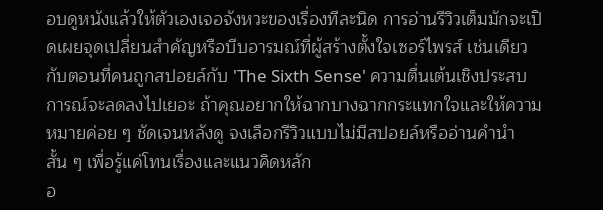อบดูหนังแล้วให้ตัวเองเจอจังหวะของเรื่องทีละนิด การอ่านรีวิวเต็มมักจะเปิดเผยจุดเปลี่ยนสำคัญหรือบีบอารมณ์ที่ผู้สร้างตั้งใจเซอร์ไพรส์ เช่นเดียวกับตอนที่คนถูกสปอยล์กับ 'The Sixth Sense' ความตื่นเต้นเชิงประสบการณ์จะลดลงไปเยอะ ถ้าคุณอยากให้ฉากบางฉากกระแทกใจและให้ความหมายค่อย ๆ ชัดเจนหลังดู จงเลือกรีวิวแบบไม่มีสปอยล์หรืออ่านคำนำสั้น ๆ เพื่อรู้แค่โทนเรื่องและแนวคิดหลัก
อ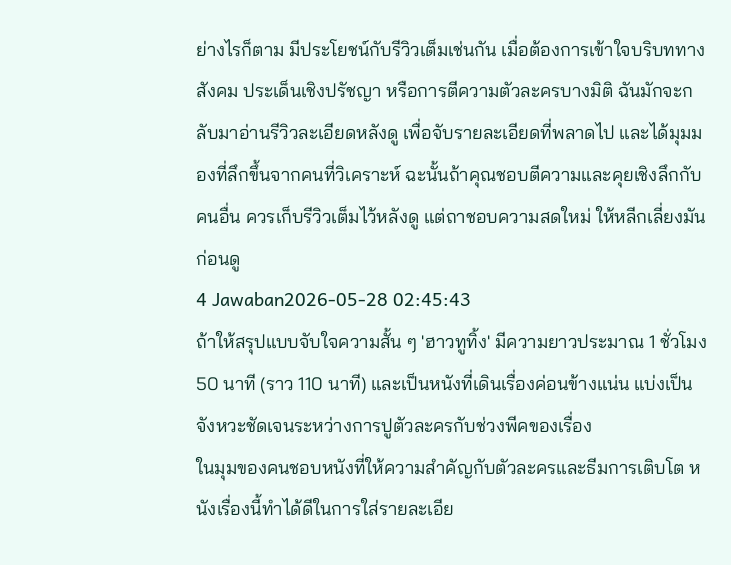ย่างไรก็ตาม มีประโยชน์กับรีวิวเต็มเช่นกัน เมื่อต้องการเข้าใจบริบททางสังคม ประเด็นเชิงปรัชญา หรือการตีความตัวละครบางมิติ ฉันมักจะกลับมาอ่านรีวิวละเอียดหลังดู เพื่อจับรายละเอียดที่พลาดไป และได้มุมมองที่ลึกขึ้นจากคนที่วิเคราะห์ ฉะนั้นถ้าคุณชอบตีความและคุยเชิงลึกกับคนอื่น ควรเก็บรีวิวเต็มไว้หลังดู แต่ถาชอบความสดใหม่ ให้หลีกเลี่ยงมันก่อนดู
4 Jawaban2026-05-28 02:45:43
ถ้าให้สรุปแบบจับใจความสั้น ๆ 'ฮาวทูทิ้ง' มีความยาวประมาณ 1 ชั่วโมง 50 นาที (ราว 110 นาที) และเป็นหนังที่เดินเรื่องค่อนข้างแน่น แบ่งเป็นจังหวะชัดเจนระหว่างการปูตัวละครกับช่วงพีคของเรื่อง
ในมุมของคนชอบหนังที่ให้ความสำคัญกับตัวละครและธีมการเติบโต หนังเรื่องนี้ทำได้ดีในการใส่รายละเอีย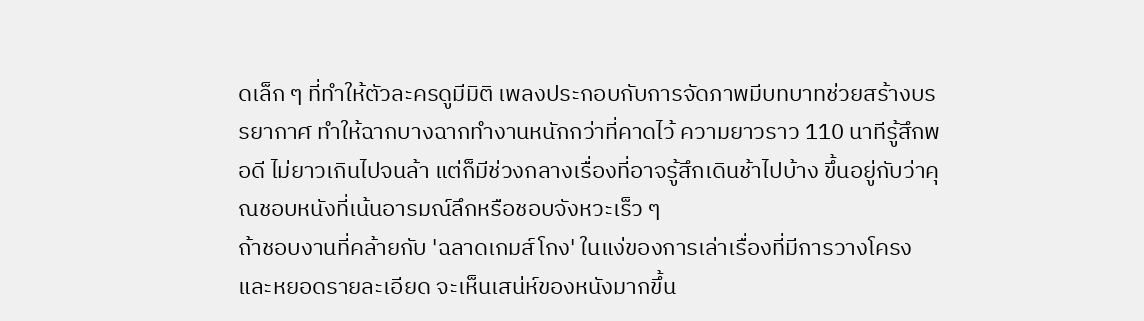ดเล็ก ๆ ที่ทำให้ตัวละครดูมีมิติ เพลงประกอบกับการจัดภาพมีบทบาทช่วยสร้างบรรยากาศ ทำให้ฉากบางฉากทำงานหนักกว่าที่คาดไว้ ความยาวราว 110 นาทีรู้สึกพอดี ไม่ยาวเกินไปจนล้า แต่ก็มีช่วงกลางเรื่องที่อาจรู้สึกเดินช้าไปบ้าง ขึ้นอยู่กับว่าคุณชอบหนังที่เน้นอารมณ์ลึกหรือชอบจังหวะเร็ว ๆ
ถ้าชอบงานที่คล้ายกับ 'ฉลาดเกมส์โกง' ในแง่ของการเล่าเรื่องที่มีการวางโครงและหยอดรายละเอียด จะเห็นเสน่ห์ของหนังมากขึ้น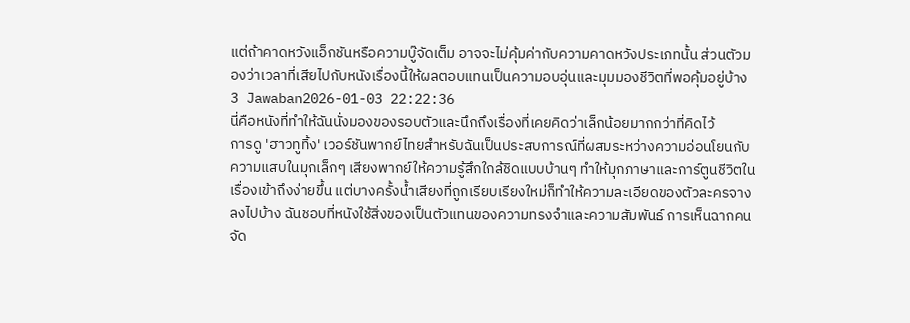แต่ถ้าคาดหวังแอ็กชันหรือความบู๊จัดเต็ม อาจจะไม่คุ้มค่ากับความคาดหวังประเภทนั้น ส่วนตัวมองว่าเวลาที่เสียไปกับหนังเรื่องนี้ให้ผลตอบแทนเป็นความอบอุ่นและมุมมองชีวิตที่พอคุ้มอยู่บ้าง
3 Jawaban2026-01-03 22:22:36
นี่คือหนังที่ทำให้ฉันนั่งมองของรอบตัวและนึกถึงเรื่องที่เคยคิดว่าเล็กน้อยมากกว่าที่คิดไว้
การดู 'ฮาวทูทิ้ง' เวอร์ชันพากย์ไทยสำหรับฉันเป็นประสบการณ์ที่ผสมระหว่างความอ่อนโยนกับความแสบในมุกเล็กๆ เสียงพากย์ให้ความรู้สึกใกล้ชิดแบบบ้านๆ ทำให้มุกภาษาและการ์ตูนชีวิตในเรื่องเข้าถึงง่ายขึ้น แต่บางครั้งน้ำเสียงที่ถูกเรียบเรียงใหม่ก็ทำให้ความละเอียดของตัวละครจางลงไปบ้าง ฉันชอบที่หนังใช้สิ่งของเป็นตัวแทนของความทรงจำและความสัมพันธ์ การเห็นฉากคนจัด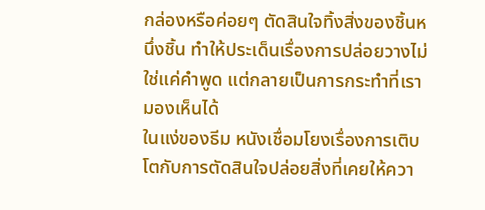กล่องหรือค่อยๆ ตัดสินใจทิ้งสิ่งของชิ้นหนึ่งชิ้น ทำให้ประเด็นเรื่องการปล่อยวางไม่ใช่แค่คำพูด แต่กลายเป็นการกระทำที่เรามองเห็นได้
ในแง่ของธีม หนังเชื่อมโยงเรื่องการเติบโตกับการตัดสินใจปล่อยสิ่งที่เคยให้ควา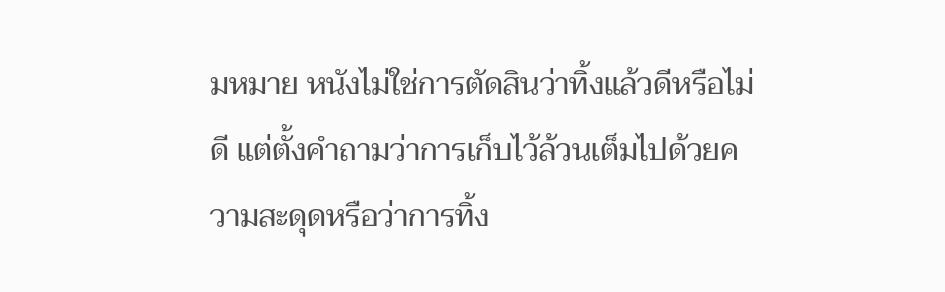มหมาย หนังไม่ใช่การตัดสินว่าทิ้งแล้วดีหรือไม่ดี แต่ตั้งคำถามว่าการเก็บไว้ล้วนเต็มไปด้วยความสะดุดหรือว่าการทิ้ง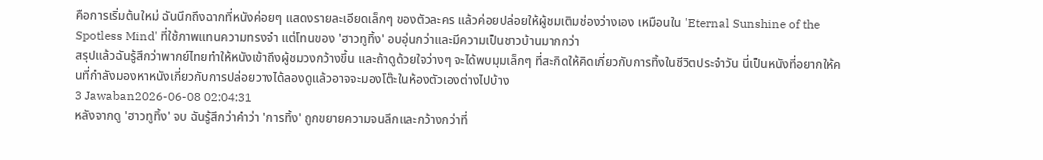คือการเริ่มต้นใหม่ ฉันนึกถึงฉากที่หนังค่อยๆ แสดงรายละเอียดเล็กๆ ของตัวละคร แล้วค่อยปล่อยให้ผู้ชมเติมช่องว่างเอง เหมือนใน 'Eternal Sunshine of the Spotless Mind' ที่ใช้ภาพแทนความทรงจำ แต่โทนของ 'ฮาวทูทิ้ง' อบอุ่นกว่าและมีความเป็นชาวบ้านมากกว่า
สรุปแล้วฉันรู้สึกว่าพากย์ไทยทำให้หนังเข้าถึงผู้ชมวงกว้างขึ้น และถ้าดูด้วยใจว่างๆ จะได้พบมุมเล็กๆ ที่สะกิดให้คิดเกี่ยวกับการทิ้งในชีวิตประจำวัน นี่เป็นหนังที่อยากให้คนที่กำลังมองหาหนังเกี่ยวกับการปล่อยวางได้ลองดูแล้วอาจจะมองโต๊ะในห้องตัวเองต่างไปบ้าง
3 Jawaban2026-06-08 02:04:31
หลังจากดู 'ฮาวทูทิ้ง' จบ ฉันรู้สึกว่าคำว่า 'การทิ้ง' ถูกขยายความจนลึกและกว้างกว่าที่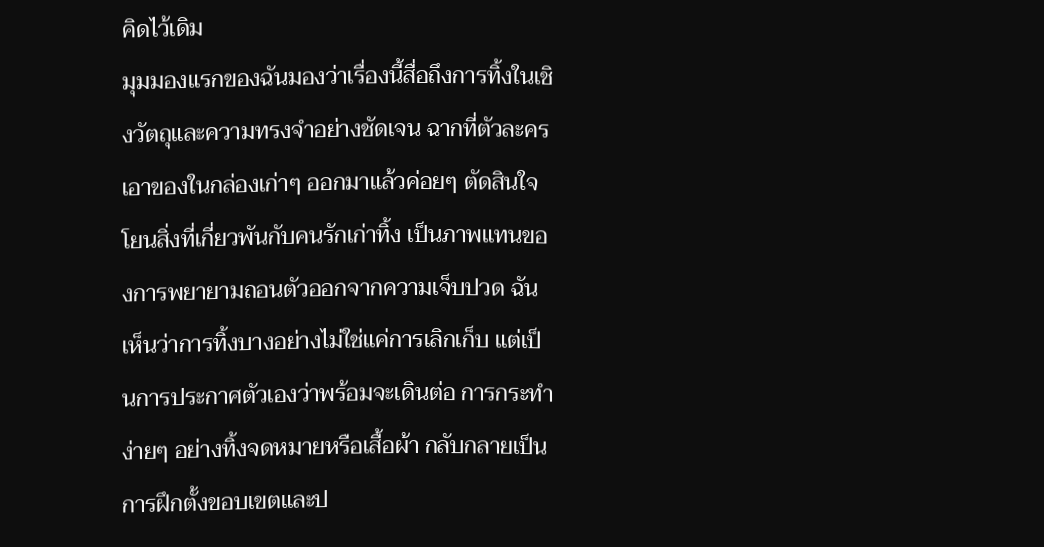คิดไว้เดิม
มุมมองแรกของฉันมองว่าเรื่องนี้สื่อถึงการทิ้งในเชิงวัตถุและความทรงจำอย่างชัดเจน ฉากที่ตัวละครเอาของในกล่องเก่าๆ ออกมาแล้วค่อยๆ ตัดสินใจโยนสิ่งที่เกี่ยวพันกับคนรักเก่าทิ้ง เป็นภาพแทนของการพยายามถอนตัวออกจากความเจ็บปวด ฉันเห็นว่าการทิ้งบางอย่างไม่ใช่แค่การเลิกเก็บ แต่เป็นการประกาศตัวเองว่าพร้อมจะเดินต่อ การกระทำง่ายๆ อย่างทิ้งจดหมายหรือเสื้อผ้า กลับกลายเป็นการฝึกตั้งขอบเขตและป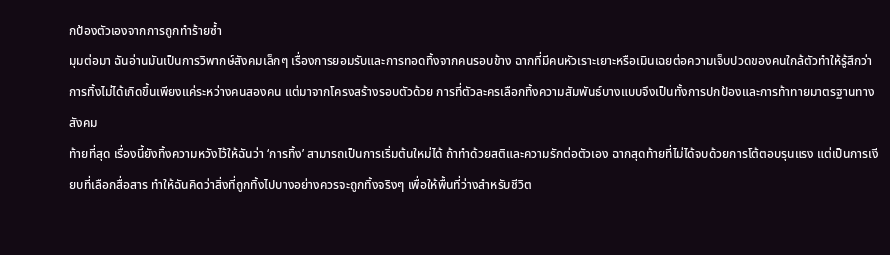กป้องตัวเองจากการถูกทำร้ายซ้ำ
มุมต่อมา ฉันอ่านมันเป็นการวิพากษ์สังคมเล็กๆ เรื่องการยอมรับและการทอดทิ้งจากคนรอบข้าง ฉากที่มีคนหัวเราะเยาะหรือเมินเฉยต่อความเจ็บปวดของคนใกล้ตัวทำให้รู้สึกว่าการทิ้งไม่ได้เกิดขึ้นเพียงแค่ระหว่างคนสองคน แต่มาจากโครงสร้างรอบตัวด้วย การที่ตัวละครเลือกทิ้งความสัมพันธ์บางแบบจึงเป็นทั้งการปกป้องและการท้าทายมาตรฐานทางสังคม
ท้ายที่สุด เรื่องนี้ยังทิ้งความหวังไว้ให้ฉันว่า ‘การทิ้ง’ สามารถเป็นการเริ่มต้นใหม่ได้ ถ้าทำด้วยสติและความรักต่อตัวเอง ฉากสุดท้ายที่ไม่ได้จบด้วยการโต้ตอบรุนแรง แต่เป็นการเงียบที่เลือกสื่อสาร ทำให้ฉันคิดว่าสิ่งที่ถูกทิ้งไปบางอย่างควรจะถูกทิ้งจริงๆ เพื่อให้พื้นที่ว่างสำหรับชีวิต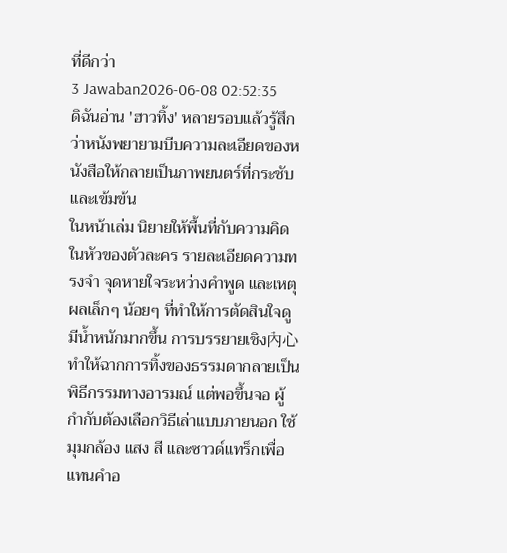ที่ดีกว่า
3 Jawaban2026-06-08 02:52:35
ดิฉันอ่าน 'ฮาวทิ้ง' หลายรอบแล้วรู้สึกว่าหนังพยายามบีบความละเอียดของหนังสือให้กลายเป็นภาพยนตร์ที่กระชับและเข้มข้น
ในหน้าเล่ม นิยายให้พื้นที่กับความคิดในหัวของตัวละคร รายละเอียดความทรงจำ จุดหายใจระหว่างคำพูด และเหตุผลเล็กๆ น้อยๆ ที่ทำให้การตัดสินใจดูมีน้ำหนักมากขึ้น การบรรยายเชิง內心ทำให้ฉากการทิ้งของธรรมดากลายเป็นพิธีกรรมทางอารมณ์ แต่พอขึ้นจอ ผู้กำกับต้องเลือกวิธีเล่าแบบภายนอก ใช้มุมกล้อง แสง สี และซาวด์แทร็กเพื่อแทนคำอ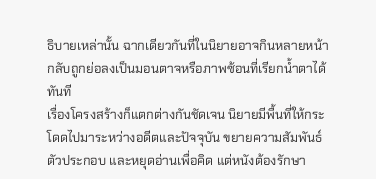ธิบายเหล่านั้น ฉากเดียวกันที่ในนิยายอาจกินหลายหน้า กลับถูกย่อลงเป็นมอนตาจหรือภาพซ้อนที่เรียกน้ำตาได้ทันที
เรื่องโครงสร้างก็แตกต่างกันชัดเจน นิยายมีพื้นที่ให้กระโดดไปมาระหว่างอดีตและปัจจุบัน ขยายความสัมพันธ์ตัวประกอบ และหยุดอ่านเพื่อคิด แต่หนังต้องรักษา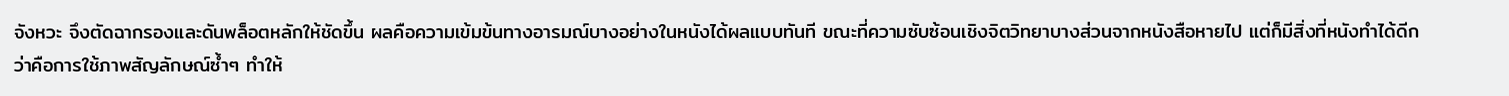จังหวะ จึงตัดฉากรองและดันพล็อตหลักให้ชัดขึ้น ผลคือความเข้มข้นทางอารมณ์บางอย่างในหนังได้ผลแบบทันที ขณะที่ความซับซ้อนเชิงจิตวิทยาบางส่วนจากหนังสือหายไป แต่ก็มีสิ่งที่หนังทำได้ดีกว่าคือการใช้ภาพสัญลักษณ์ซ้ำๆ ทำให้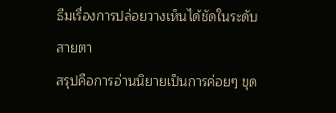ธีมเรื่องการปล่อยวางเห็นได้ชัดในระดับสายตา
สรุปคือการอ่านนิยายเป็นการค่อยๆ ขุด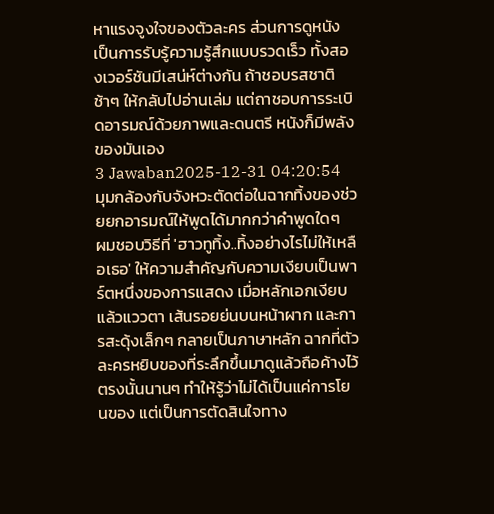หาแรงจูงใจของตัวละคร ส่วนการดูหนังเป็นการรับรู้ความรู้สึกแบบรวดเร็ว ทั้งสองเวอร์ชันมีเสน่ห์ต่างกัน ถ้าชอบรสชาติช้าๆ ให้กลับไปอ่านเล่ม แต่ถาชอบการระเบิดอารมณ์ด้วยภาพและดนตรี หนังก็มีพลังของมันเอง
3 Jawaban2025-12-31 04:20:54
มุมกล้องกับจังหวะตัดต่อในฉากทิ้งของช่วยยกอารมณ์ให้พูดได้มากกว่าคำพูดใดๆ
ผมชอบวิธีที่ 'ฮาวทูทิ้ง..ทิ้งอย่างไรไม่ให้เหลือเธอ' ให้ความสำคัญกับความเงียบเป็นพาร์ตหนึ่งของการแสดง เมื่อหลักเอกเงียบแล้วแววตา เส้นรอยย่นบนหน้าผาก และการสะดุ้งเล็กๆ กลายเป็นภาษาหลัก ฉากที่ตัวละครหยิบของที่ระลึกขึ้นมาดูแล้วถือค้างไว้ตรงนั้นนานๆ ทำให้รู้ว่าไม่ได้เป็นแค่การโยนของ แต่เป็นการตัดสินใจทาง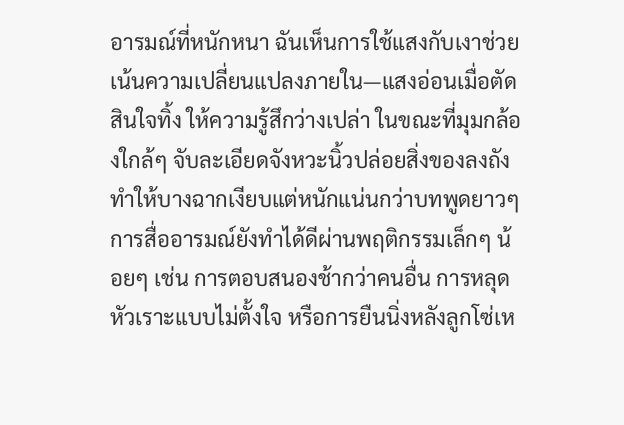อารมณ์ที่หนักหนา ฉันเห็นการใช้แสงกับเงาช่วยเน้นความเปลี่ยนแปลงภายใน—แสงอ่อนเมื่อตัดสินใจทิ้ง ให้ความรู้สึกว่างเปล่า ในขณะที่มุมกล้องใกล้ๆ จับละเอียดจังหวะนิ้วปล่อยสิ่งของลงถัง ทำให้บางฉากเงียบแต่หนักแน่นกว่าบทพูดยาวๆ
การสื่ออารมณ์ยังทำได้ดีผ่านพฤติกรรมเล็กๆ น้อยๆ เช่น การตอบสนองช้ากว่าคนอื่น การหลุดหัวเราะแบบไม่ตั้งใจ หรือการยืนนิ่งหลังลูกโซ่เห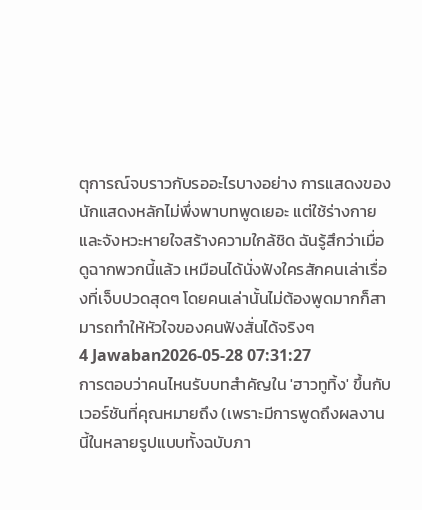ตุการณ์จบราวกับรออะไรบางอย่าง การแสดงของนักแสดงหลักไม่พึ่งพาบทพูดเยอะ แต่ใช้ร่างกายและจังหวะหายใจสร้างความใกล้ชิด ฉันรู้สึกว่าเมื่อดูฉากพวกนี้แล้ว เหมือนได้นั่งฟังใครสักคนเล่าเรื่องที่เจ็บปวดสุดๆ โดยคนเล่านั้นไม่ต้องพูดมากก็สามารถทำให้หัวใจของคนฟังสั่นได้จริงๆ
4 Jawaban2026-05-28 07:31:27
การตอบว่าคนไหนรับบทสำคัญใน 'ฮาวทูทิ้ง' ขึ้นกับเวอร์ชันที่คุณหมายถึง (เพราะมีการพูดถึงผลงานนี้ในหลายรูปแบบทั้งฉบับภา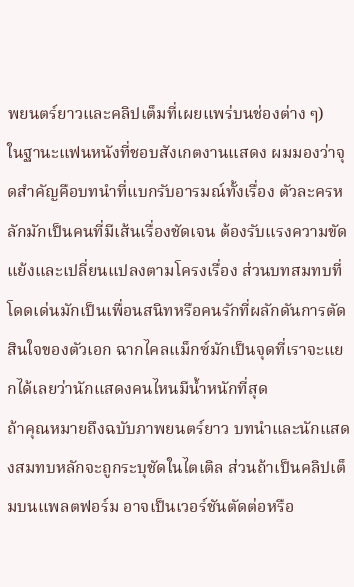พยนตร์ยาวและคลิปเต็มที่เผยแพร่บนช่องต่าง ๆ)
ในฐานะแฟนหนังที่ชอบสังเกตงานแสดง ผมมองว่าจุดสำคัญคือบทนำที่แบกรับอารมณ์ทั้งเรื่อง ตัวละครหลักมักเป็นคนที่มีเส้นเรื่องชัดเจน ต้องรับแรงความขัดแย้งและเปลี่ยนแปลงตามโครงเรื่อง ส่วนบทสมทบที่โดดเด่นมักเป็นเพื่อนสนิทหรือคนรักที่ผลักดันการตัดสินใจของตัวเอก ฉากไคลแม็กซ์มักเป็นจุดที่เราจะแยกได้เลยว่านักแสดงคนไหนมีน้ำหนักที่สุด
ถ้าคุณหมายถึงฉบับภาพยนตร์ยาว บทนำและนักแสดงสมทบหลักจะถูกระบุชัดในไตเติล ส่วนถ้าเป็นคลิปเต็มบนแพลตฟอร์ม อาจเป็นเวอร์ชันตัดต่อหรือ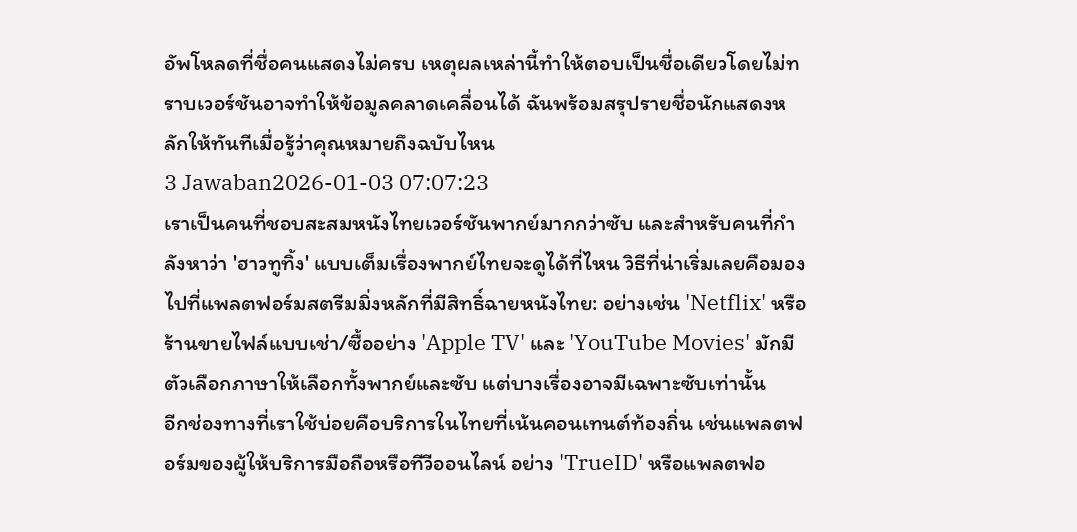อัพโหลดที่ชื่อคนแสดงไม่ครบ เหตุผลเหล่านี้ทำให้ตอบเป็นชื่อเดียวโดยไม่ทราบเวอร์ชันอาจทำให้ข้อมูลคลาดเคลื่อนได้ ฉันพร้อมสรุปรายชื่อนักแสดงหลักให้ทันทีเมื่อรู้ว่าคุณหมายถึงฉบับไหน
3 Jawaban2026-01-03 07:07:23
เราเป็นคนที่ชอบสะสมหนังไทยเวอร์ชันพากย์มากกว่าซับ และสำหรับคนที่กำลังหาว่า 'ฮาวทูทิ้ง' แบบเต็มเรื่องพากย์ไทยจะดูได้ที่ไหน วิธีที่น่าเริ่มเลยคือมองไปที่แพลตฟอร์มสตรีมมิ่งหลักที่มีสิทธิ์ฉายหนังไทย: อย่างเช่น 'Netflix' หรือร้านขายไฟล์แบบเช่า/ซื้ออย่าง 'Apple TV' และ 'YouTube Movies' มักมีตัวเลือกภาษาให้เลือกทั้งพากย์และซับ แต่บางเรื่องอาจมีเฉพาะซับเท่านั้น
อีกช่องทางที่เราใช้บ่อยคือบริการในไทยที่เน้นคอนเทนต์ท้องถิ่น เช่นแพลตฟอร์มของผู้ให้บริการมือถือหรือทีวีออนไลน์ อย่าง 'TrueID' หรือแพลตฟอ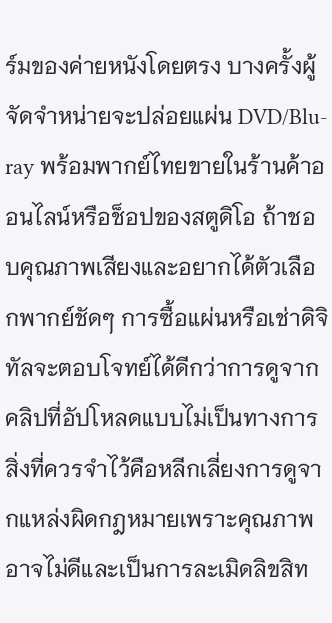ร์มของค่ายหนังโดยตรง บางครั้งผู้จัดจำหน่ายจะปล่อยแผ่น DVD/Blu-ray พร้อมพากย์ไทยขายในร้านค้าออนไลน์หรือช็อปของสตูดิโอ ถ้าชอบคุณภาพเสียงและอยากได้ตัวเลือกพากย์ชัดๆ การซื้อแผ่นหรือเช่าดิจิทัลจะตอบโจทย์ได้ดีกว่าการดูจากคลิปที่อัปโหลดแบบไม่เป็นทางการ
สิ่งที่ควรจำไว้คือหลีกเลี่ยงการดูจากแหล่งผิดกฎหมายเพราะคุณภาพอาจไม่ดีและเป็นการละเมิดลิขสิท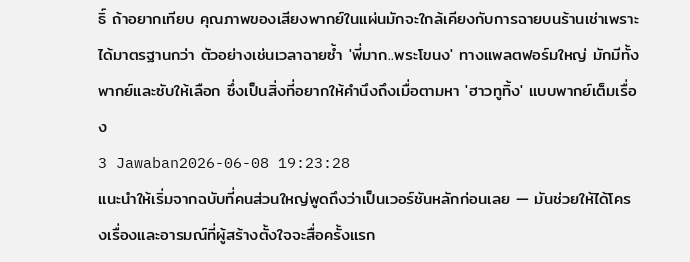ธิ์ ถ้าอยากเทียบ คุณภาพของเสียงพากย์ในแผ่นมักจะใกล้เคียงกับการฉายบนร้านเช่าเพราะได้มาตรฐานกว่า ตัวอย่างเช่นเวลาฉายซ้ำ 'พี่มาก..พระโขนง' ทางแพลตฟอร์มใหญ่ มักมีทั้งพากย์และซับให้เลือก ซึ่งเป็นสิ่งที่อยากให้คำนึงถึงเมื่อตามหา 'ฮาวทูทิ้ง' แบบพากย์เต็มเรื่อง
3 Jawaban2026-06-08 19:23:28
แนะนำให้เริ่มจากฉบับที่คนส่วนใหญ่พูดถึงว่าเป็นเวอร์ชันหลักก่อนเลย — มันช่วยให้ได้โครงเรื่องและอารมณ์ที่ผู้สร้างตั้งใจจะสื่อครั้งแรก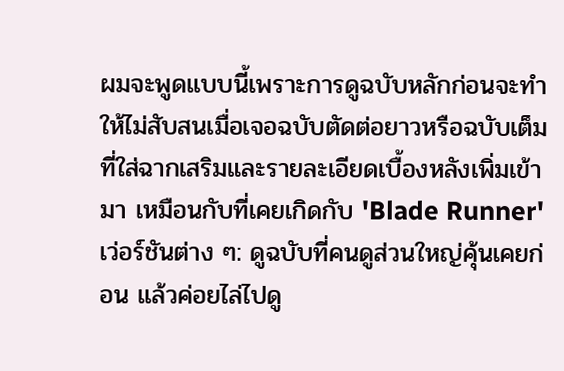ผมจะพูดแบบนี้เพราะการดูฉบับหลักก่อนจะทำให้ไม่สับสนเมื่อเจอฉบับตัดต่อยาวหรือฉบับเต็มที่ใส่ฉากเสริมและรายละเอียดเบื้องหลังเพิ่มเข้ามา เหมือนกับที่เคยเกิดกับ 'Blade Runner' เว่อร์ชันต่าง ๆ: ดูฉบับที่คนดูส่วนใหญ่คุ้นเคยก่อน แล้วค่อยไล่ไปดู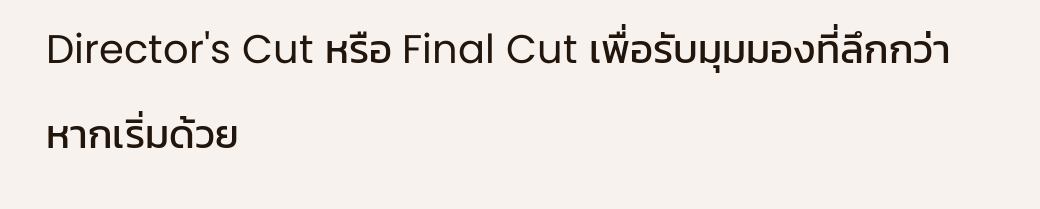Director's Cut หรือ Final Cut เพื่อรับมุมมองที่ลึกกว่า หากเริ่มด้วย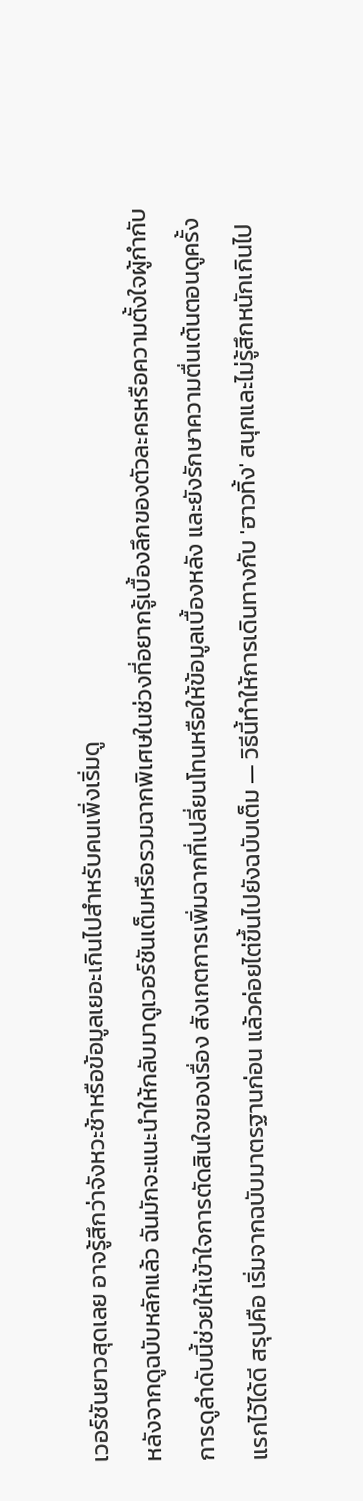เวอร์ชันยาวสุดเลย อาจรู้สึกว่าจังหวะช้าหรือข้อมูลเยอะเกินไปสำหรับคนเพิ่งเริ่มดู
หลังจากดูฉบับหลักแล้ว ฉันมักจะแนะนำให้กลับมาดูเวอร์ชันเต็มหรือรวมฉากพิเศษในช่วงที่อยากรู้เบื้องลึกของตัวละครหรือความตั้งใจผู้กำกับ การดูลำดับนี้ช่วยให้เข้าใจการตัดสินใจของเรื่อง สังเกตการเพิ่มฉากที่เปลี่ยนโทนหรือให้ข้อมูลเบื้องหลัง และยังรักษาความตื่นเต้นตอนดูครั้งแรกไว้ได้ดี สรุปคือ เริ่มจากฉบับมาตรฐานก่อน แล้วค่อยไต่ขึ้นไปยังฉบับเต็ม — วิธีนี้ทำให้การเดินทางกับ 'ฮาวทิ้ง' สนุกและไม่รู้สึกหนักเกินไป